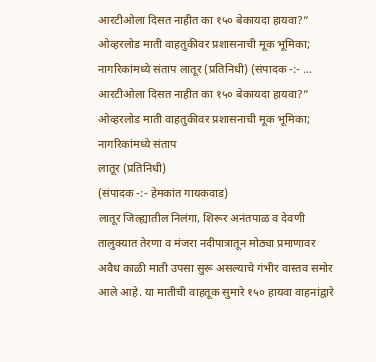आरटीओला दिसत नाहीत का १५० बेकायदा हायवा?” ओव्हरलोड माती वाहतुकीवर प्रशासनाची मूक भूमिका; नागरिकांमध्ये संताप लातूर (प्रतिनिधी) (संपादक -:- ...
आरटीओला दिसत नाहीत का १५० बेकायदा हायवा?”
ओव्हरलोड माती वाहतुकीवर प्रशासनाची मूक भूमिका; नागरिकांमध्ये संताप
लातूर (प्रतिनिधी)
(संपादक -:- हेमकांत गायकवाड)
लातूर जिल्ह्यातील निलंगा, शिरूर अनंतपाळ व देवणी तालुक्यात तेरणा व मंजरा नदीपात्रातून मोठ्या प्रमाणावर अवैध काळी माती उपसा सुरू असल्याचे गंभीर वास्तव समोर आले आहे. या मातीची वाहतूक सुमारे १५० हायवा वाहनांद्वारे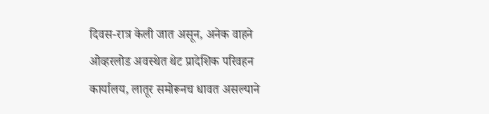दिवस-रात्र केली जात असून, अनेक वाहने ओव्हरलोड अवस्थेत थेट प्रादेशिक परिवहन कार्यालय, लातूर समोरूनच धावत असल्याने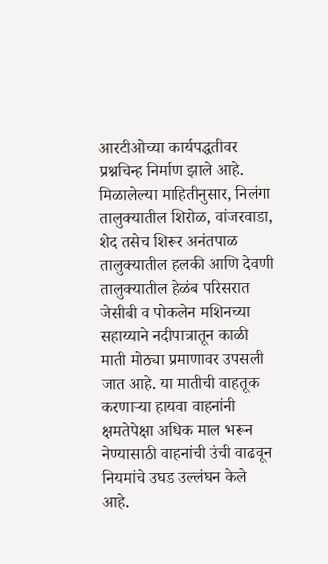आरटीओच्या कार्यपद्धतीवर प्रश्नचिन्ह निर्माण झाले आहे.
मिळालेल्या माहितीनुसार, निलंगा तालुक्यातील शिरोळ, वांजरवाडा, शेद तसेच शिरूर अनंतपाळ तालुक्यातील हलकी आणि देवणी तालुक्यातील हेळंब परिसरात जेसीबी व पोकलेन मशिनच्या सहाय्याने नदीपात्रातून काळी माती मोठ्या प्रमाणावर उपसली जात आहे. या मातीची वाहतूक करणाऱ्या हायवा वाहनांनी क्षमतेपेक्षा अधिक माल भरून नेण्यासाठी वाहनांची उंची वाढवून नियमांचे उघड उल्लंघन केले आहे.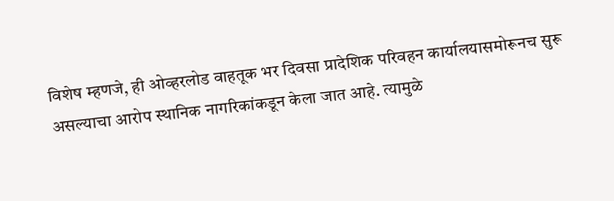विशेष म्हणजे, ही ओव्हरलोड वाहतूक भर दिवसा प्रादेशिक परिवहन कार्यालयासमोरूनच सुरू असल्याचा आरोप स्थानिक नागरिकांकडून केला जात आहे. त्यामुळे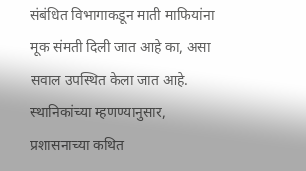संबंधित विभागाकडून माती माफियांना मूक संमती दिली जात आहे का, असा सवाल उपस्थित केला जात आहे.
स्थानिकांच्या म्हणण्यानुसार, प्रशासनाच्या कथित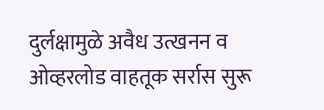दुर्लक्षामुळे अवैध उत्खनन व ओव्हरलोड वाहतूक सर्रास सुरू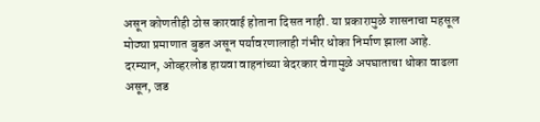असून कोणतीही ठोस कारवाई होताना दिसत नाही. या प्रकारामुळे शासनाचा महसूल मोठ्या प्रमाणात बुडत असून पर्यावरणालाही गंभीर धोका निर्माण झाला आहे.
दरम्यान, ओव्हरलोड हायवा वाहनांच्या बेदरकार वेगामुळे अपघाताचा धोका वाढला असून, जड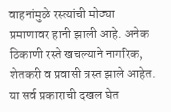वाहनांमुळे रस्त्यांची मोठ्या प्रमाणावर हानी झाली आहे. अनेक ठिकाणी रस्ते खचल्याने नागरिक, शेतकरी व प्रवासी त्रस्त झाले आहेत.
या सर्व प्रकाराची दखल घेत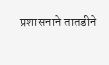प्रशासनाने तातडीने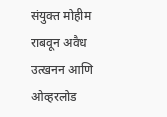संयुक्त मोहीम राबवून अवैध उत्खनन आणि ओव्हरलोड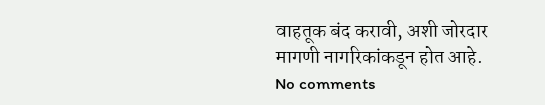वाहतूक बंद करावी, अशी जोरदार मागणी नागरिकांकडून होत आहे.
No comments